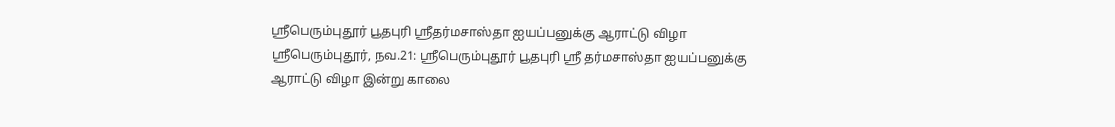ஸ்ரீபெரும்புதூர் பூதபுரி ஸ்ரீதர்மசாஸ்தா ஐயப்பனுக்கு ஆராட்டு விழா
ஸ்ரீபெரும்புதூர், நவ.21: ஸ்ரீபெரும்புதூர் பூதபுரி ஸ்ரீ தர்மசாஸ்தா ஐயப்பனுக்கு ஆராட்டு விழா இன்று காலை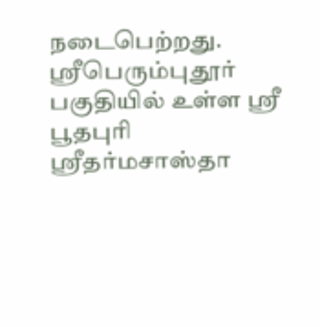நடைபெற்றது. ஸ்ரீபெரும்புதூர் பகுதியில் உள்ள ஸ்ரீ பூதபுரி ஸ்ரீதர்மசாஸ்தா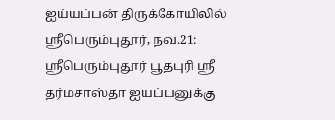ஐய்யப்பன் திருக்கோயிலில்
ஸ்ரீபெரும்புதூர், நவ.21: ஸ்ரீபெரும்புதூர் பூதபுரி ஸ்ரீ தர்மசாஸ்தா ஐயப்பனுக்கு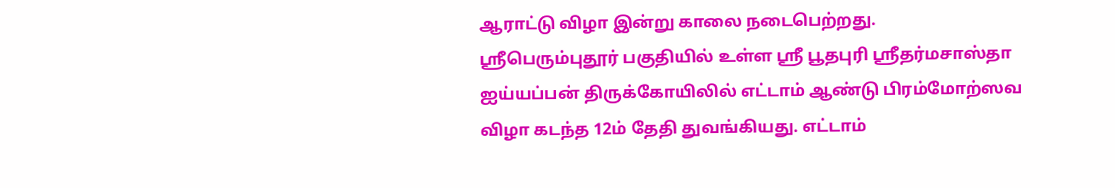ஆராட்டு விழா இன்று காலை நடைபெற்றது.
ஸ்ரீபெரும்புதூர் பகுதியில் உள்ள ஸ்ரீ பூதபுரி ஸ்ரீதர்மசாஸ்தா ஐய்யப்பன் திருக்கோயிலில் எட்டாம் ஆண்டு பிரம்மோற்ஸவ விழா கடந்த 12ம் தேதி துவங்கியது. எட்டாம்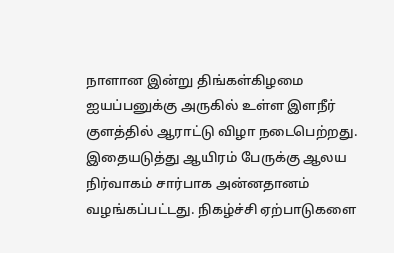நாளான இன்று திங்கள்கிழமை ஐயப்பனுக்கு அருகில் உள்ள இளநீர் குளத்தில் ஆராட்டு விழா நடைபெற்றது. இதையடுத்து ஆயிரம் பேருக்கு ஆலய நிர்வாகம் சார்பாக அன்னதானம் வழங்கப்பட்டது. நிகழ்ச்சி ஏற்பாடுகளை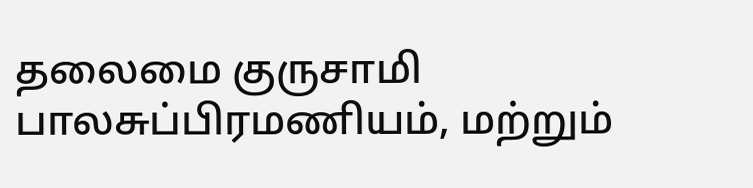தலைமை குருசாமி பாலசுப்பிரமணியம், மற்றும்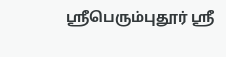ஸ்ரீபெரும்புதூர் ஸ்ரீ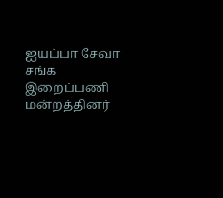ஐயப்பா சேவா சங்க இறைப்பணி மன்றத்தினர்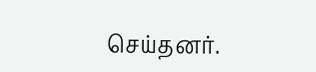செய்தனர்.